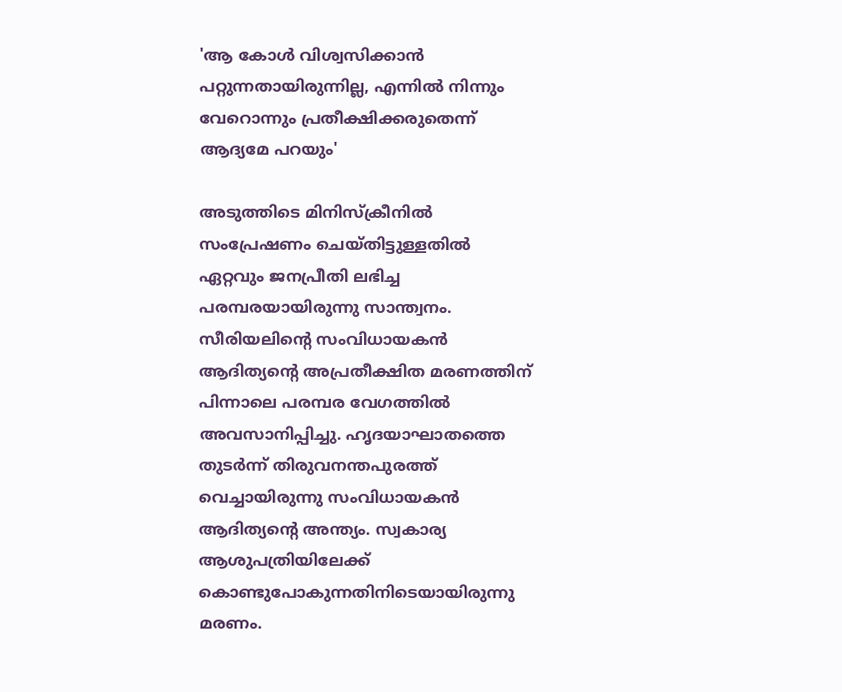'ആ കോൾ വിശ്വസിക്കാൻ പറ്റുന്നതായിരുന്നില്ല, എന്നിൽ നിന്നും വേറൊന്നും പ്രതീക്ഷിക്കരുതെന്ന് ആദ്യമേ പറയും'

അടുത്തിടെ മിനിസ്ക്രീനിൽ സംപ്രേഷണം ചെയ്തിട്ടുള്ളതിൽ ഏറ്റവും ജനപ്രീതി ലഭിച്ച പരമ്പരയായിരുന്നു സാന്ത്വനം. സീരിയലിന്റെ സംവിധായകൻ ആദിത്യന്റെ അപ്രതീക്ഷിത മരണത്തിന് പിന്നാലെ പരമ്പര വേഗത്തിൽ അവസാനിപ്പിച്ചു. ഹൃദയാഘാതത്തെ തുടർന്ന് തിരുവനന്തപുരത്ത് വെച്ചായിരുന്നു സംവിധായകൻ ആദിത്യന്റെ അന്ത്യം. സ്വകാര്യ ആശുപത്രിയിലേക്ക് കൊണ്ടുപോകുന്നതിനിടെയായിരുന്നു മരണം.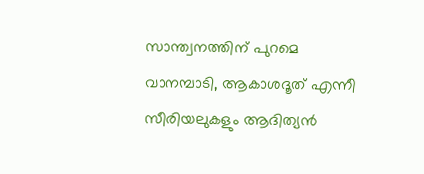സാന്ത്വനത്തിന് പുറമെ വാനമ്പാടി, ആകാശദൂത് എന്നീ സീരിയലുകളും ആദിത്യൻ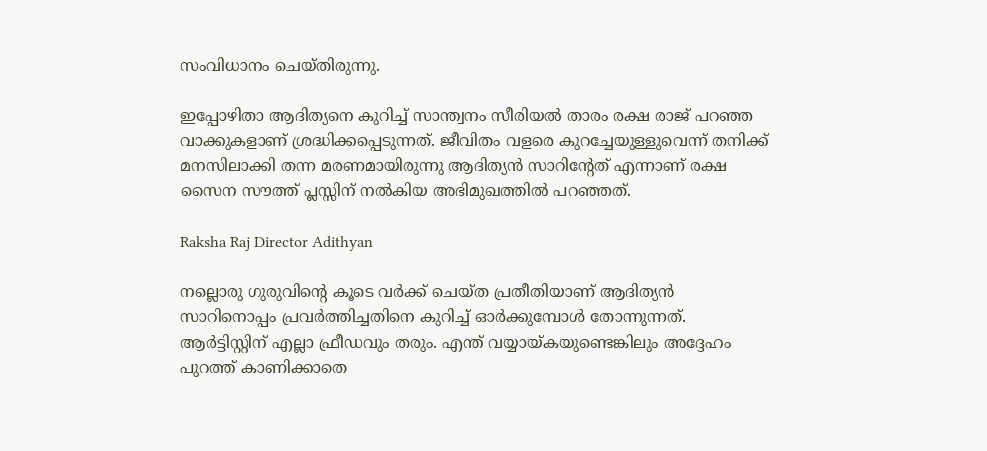സംവിധാനം ചെയ്തിരുന്നു.

ഇപ്പോഴിതാ ആദിത്യനെ കുറിച്ച് സാന്ത്വനം സീരിയൽ താരം രക്ഷ രാജ് പറഞ്ഞ വാക്കുകളാണ് ശ്രദ്ധിക്കപ്പെടുന്നത്. ജീവിതം വളരെ കുറച്ചേയുള്ളുവെന്ന് തനിക്ക് മനസിലാക്കി തന്ന മരണമായിരുന്നു ആദിത്യൻ സാറിന്റേത് എന്നാണ് രക്ഷ സൈന സൗത്ത് പ്ലസ്സിന് നൽകിയ അഭിമുഖത്തിൽ പറഞ്ഞത്.

Raksha Raj Director Adithyan

നല്ലൊരു ഗുരുവിന്റെ കൂടെ വർക്ക് ചെയ്ത പ്രതീതിയാണ് ആദിത്യൻ സാറിനൊപ്പം പ്രവർത്തിച്ചതിനെ കുറിച്ച് ഓർക്കുമ്പോൾ തോന്നുന്നത്. ആർട്ടിസ്റ്റിന് എല്ലാ ഫ്രീഡവും തരും. എന്ത് വയ്യായ്കയുണ്ടെങ്കിലും അദ്ദേഹം പുറത്ത് കാണിക്കാതെ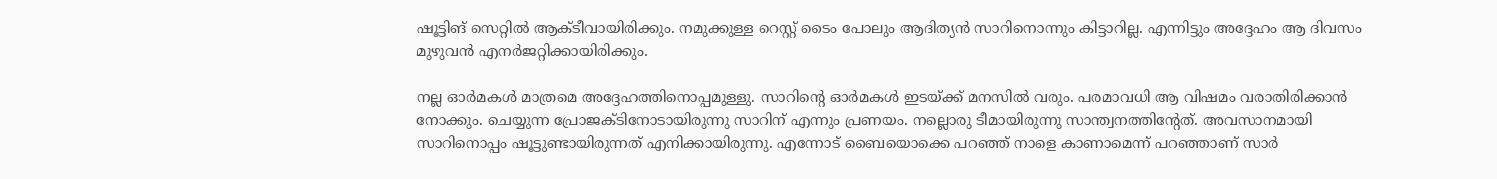ഷൂട്ടിങ് സെറ്റിൽ ആക്ടീവായിരിക്കും. നമുക്കുള്ള റെസ്റ്റ് ടൈം പോലും ആദിത്യൻ സാറിനൊന്നും കിട്ടാറില്ല. എന്നിട്ടും അദ്ദേഹം ആ ദിവസം മുഴുവൻ എനർജറ്റിക്കായിരിക്കും.

നല്ല ഓർമകൾ മാത്രമെ അദ്ദേഹത്തിനൊപ്പമുള്ളു. സാറിന്റെ ഓർമകൾ ഇടയ്ക്ക് മനസിൽ വരും. പരമാവധി ആ വിഷമം വരാതിരിക്കാൻ നോക്കും. ചെയ്യുന്ന പ്രോജക്ടിനോടായിരുന്നു സാറിന് എന്നും പ്രണയം. നല്ലൊരു ടീമായിരുന്നു സാന്ത്വനത്തിന്റേത്. അവസാനമായി സാറിനൊപ്പം ഷൂട്ടുണ്ടായിരുന്നത് എനിക്കായിരുന്നു. എന്നോട് ബൈയൊക്കെ പറഞ്ഞ് നാളെ കാണാമെന്ന് പറഞ്ഞാണ് സാർ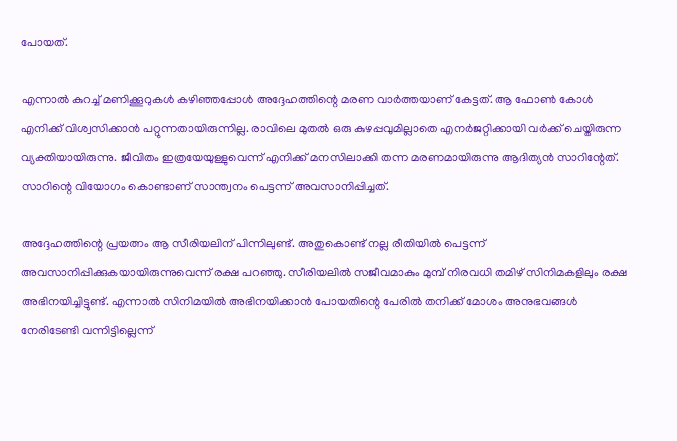പോയത്.

എന്നാൽ കുറച്ച് മണിക്കൂറുകൾ കഴിഞ്ഞപ്പോൾ അദ്ദേഹത്തിന്റെ മരണ വാർത്തയാണ് കേട്ടത്. ആ ഫോൺ കോൾ എനിക്ക് വിശ്വസിക്കാൻ പറ്റുന്നതായിരുന്നില്ല. രാവിലെ മുതൽ ഒരു കുഴപ്പവുമില്ലാതെ എനർജറ്റിക്കായി വർക്ക് ചെയ്തിരുന്ന വ്യക്തിയായിരുന്നു. ജീവിതം ഇത്രയേയുള്ളുവെന്ന് എനിക്ക് മനസിലാക്കി തന്ന മരണമായിരുന്നു ആദിത്യൻ സാറിന്റേത്. സാറിന്റെ വിയോഗം കൊണ്ടാണ് സാന്ത്വനം പെട്ടന്ന് അവസാനിപ്പിച്ചത്.

അദ്ദേഹത്തിന്റെ പ്രയത്നം ആ സീരിയലിന് പിന്നിലുണ്ട്. അതുകൊണ്ട് നല്ല രീതിയിൽ പെട്ടന്ന് അവസാനിപ്പിക്കുകയായിരുന്നുവെന്ന് രക്ഷ പറഞ്ഞു. സീരിയലിൽ സജീവമാകും മുമ്പ് നിരവധി തമിഴ് സിനിമകളിലും രക്ഷ അഭിനയിച്ചിട്ടുണ്ട്. എന്നാൽ സിനിമയിൽ അഭിനയിക്കാൻ പോയതിന്റെ പേരിൽ തനിക്ക് മോശം അനുഭവങ്ങൾ നേരിടേണ്ടി വന്നിട്ടില്ലെന്ന്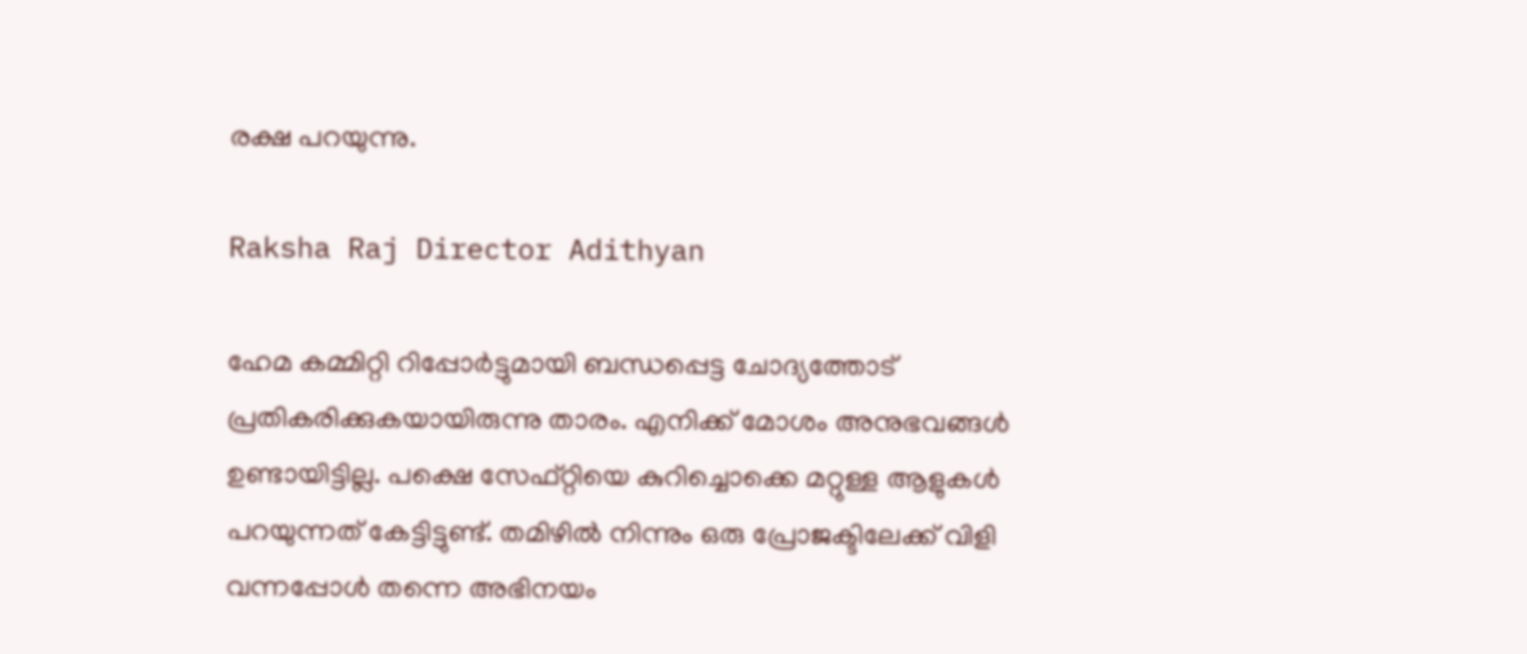രക്ഷ പറയുന്നു.

Raksha Raj Director Adithyan

ഹേമ കമ്മിറ്റി റിപ്പോർട്ടുമായി ബന്ധപ്പെട്ട ചോദ്യത്തോട് പ്രതികരിക്കുകയായിരുന്നു താരം. എനിക്ക് മോശം അനുഭവങ്ങൾ ഉണ്ടായിട്ടില്ല. പക്ഷെ സേഫ്റ്റിയെ കുറിച്ചൊക്കെ മറ്റുള്ള ആളുകൾ പറയുന്നത് കേട്ടിട്ടുണ്ട്. തമിഴിൽ നിന്നും ഒരു പ്രോജക്ടിലേക്ക് വിളി വന്നപ്പോൾ തന്നെ‍ അഭിനയം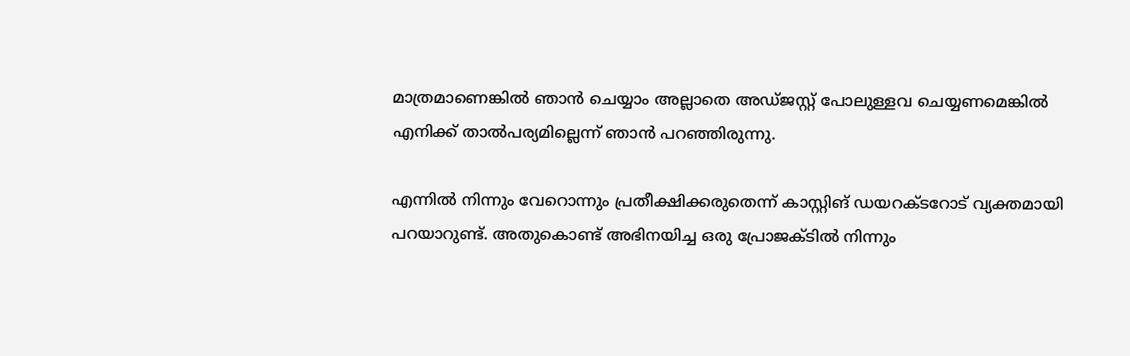മാത്രമാണെങ്കിൽ ഞാൻ ചെയ്യാം അല്ലാതെ അഡ്ജസ്റ്റ് പോലുള്ളവ ചെയ്യണമെങ്കിൽ എനിക്ക് താൽപര്യമില്ലെന്ന് ഞാൻ പറഞ്ഞിരുന്നു.

എന്നിൽ നിന്നും വേറൊന്നും പ്രതീക്ഷിക്കരുതെന്ന് കാസ്റ്റിങ് ഡയറക്ടറോട് വ്യക്തമായി പറയാറുണ്ട്. അതുകൊണ്ട് അഭിനയിച്ച ഒരു പ്രോജക്ടിൽ നിന്നും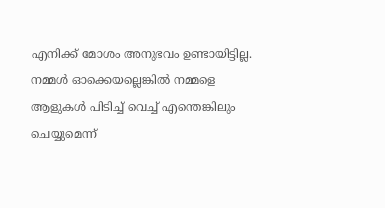എനിക്ക് മോശം അനുഭവം ഉണ്ടായിട്ടില്ല. നമ്മൾ ഓക്കെയല്ലെങ്കിൽ നമ്മളെ ആളുകൾ പിടിച്ച് വെച്ച് എന്തെങ്കിലും ചെയ്യുമെന്ന്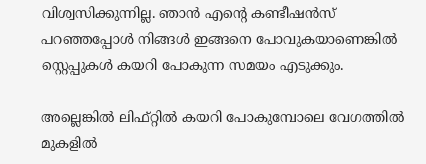വിശ്വസിക്കുന്നില്ല. ഞാൻ എന്റെ കണ്ടീഷൻ‌സ് പറഞ്ഞപ്പോൾ നിങ്ങൾ‌ ഇങ്ങനെ പോവുകയാണെങ്കിൽ സ്റ്റെപ്പുകൾ കയറി പോകുന്ന സമയം എടുക്കും.

അല്ലെങ്കിൽ ലിഫ്റ്റിൽ കയറി പോകുമ്പോലെ വേഗത്തിൽ മുകളി‍ൽ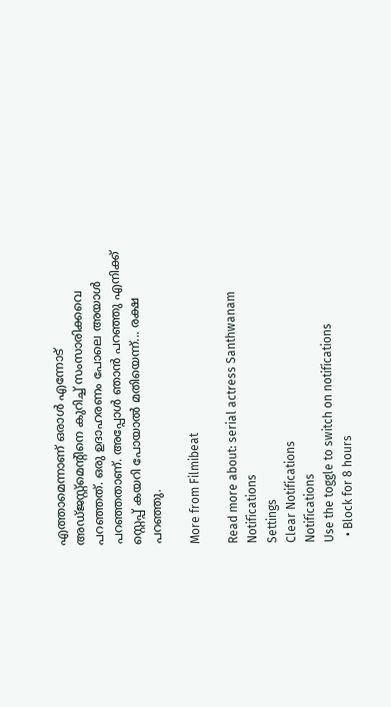എത്താമെന്നാണ് ഒരാൾ എന്നോട് അഡ്ജസ്റ്റ്മെന്റിനെ കുറിച്ച് സംസാരിക്കവെ പറഞ്ഞത്. ഒരു ഉദാഹരണം പോലെ അയാൾ പറഞ്ഞതാണ്. അപ്പോൾ ഞാൻ‌‍ പറഞ്ഞു എനിക്ക് സ്റ്റെപ്പ് കയറി പോയാൽ മതിയെന്ന്... രക്ഷ പറഞ്ഞു.

More from Filmibeat

Read more about: serial actress Santhwanam
Notifications
Settings
Clear Notifications
Notifications
Use the toggle to switch on notifications
  • Block for 8 hours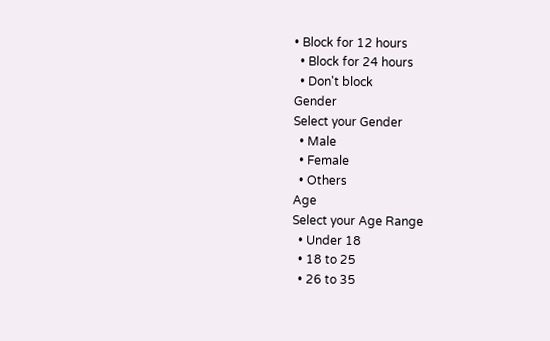• Block for 12 hours
  • Block for 24 hours
  • Don't block
Gender
Select your Gender
  • Male
  • Female
  • Others
Age
Select your Age Range
  • Under 18
  • 18 to 25
  • 26 to 35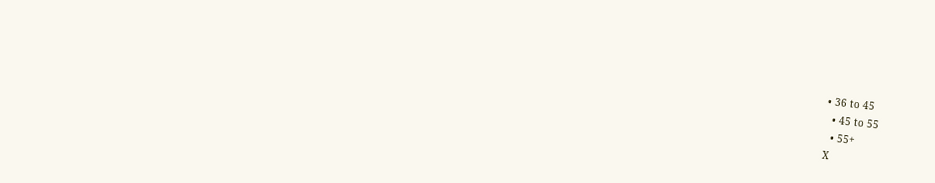• 36 to 45
  • 45 to 55
  • 55+
X